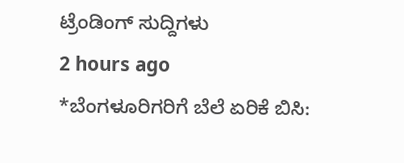ಟ್ರೆಂಡಿಂಗ್ ಸುದ್ದಿಗಳು
2 hours ago
*ಬೆಂಗಳೂರಿಗರಿಗೆ ಬೆಲೆ ಏರಿಕೆ ಬಿಸಿ: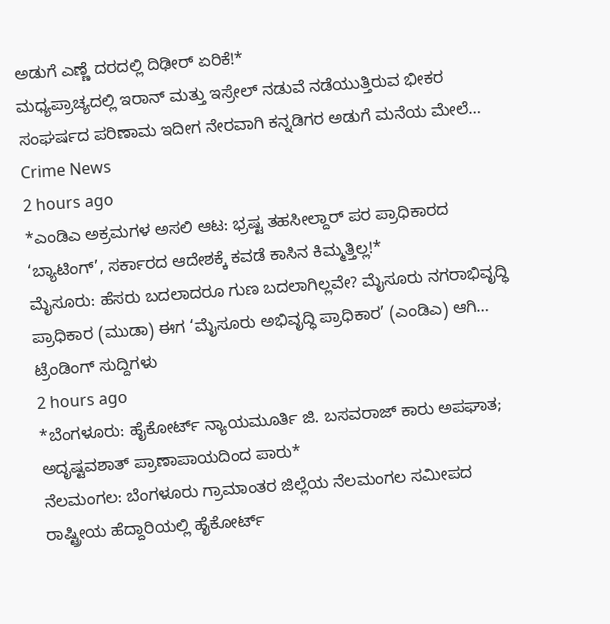ಅಡುಗೆ ಎಣ್ಣೆ ದರದಲ್ಲಿ ದಿಢೀರ್ ಏರಿಕೆ!*
ಮಧ್ಯಪ್ರಾಚ್ಯದಲ್ಲಿ ಇರಾನ್ ಮತ್ತು ಇಸ್ರೇಲ್ ನಡುವೆ ನಡೆಯುತ್ತಿರುವ ಭೀಕರ ಸಂಘರ್ಷದ ಪರಿಣಾಮ ಇದೀಗ ನೇರವಾಗಿ ಕನ್ನಡಿಗರ ಅಡುಗೆ ಮನೆಯ ಮೇಲೆ…
Crime News
2 hours ago
*ಎಂಡಿಎ ಅಕ್ರಮಗಳ ಅಸಲಿ ಆಟ: ಭ್ರಷ್ಟ ತಹಸೀಲ್ದಾರ್ ಪರ ಪ್ರಾಧಿಕಾರದ ‘ಬ್ಯಾಟಿಂಗ್’, ಸರ್ಕಾರದ ಆದೇಶಕ್ಕೆ ಕವಡೆ ಕಾಸಿನ ಕಿಮ್ಮತ್ತಿಲ್ಲ!*
ಮೈಸೂರು: ಹೆಸರು ಬದಲಾದರೂ ಗುಣ ಬದಲಾಗಿಲ್ಲವೇ? ಮೈಸೂರು ನಗರಾಭಿವೃದ್ಧಿ ಪ್ರಾಧಿಕಾರ (ಮುಡಾ) ಈಗ ‘ಮೈಸೂರು ಅಭಿವೃದ್ಧಿ ಪ್ರಾಧಿಕಾರ’ (ಎಂಡಿಎ) ಆಗಿ…
ಟ್ರೆಂಡಿಂಗ್ ಸುದ್ದಿಗಳು
2 hours ago
*ಬೆಂಗಳೂರು: ಹೈಕೋರ್ಟ್ ನ್ಯಾಯಮೂರ್ತಿ ಜಿ. ಬಸವರಾಜ್ ಕಾರು ಅಪಘಾತ; ಅದೃಷ್ಟವಶಾತ್ ಪ್ರಾಣಾಪಾಯದಿಂದ ಪಾರು*
ನೆಲಮಂಗಲ: ಬೆಂಗಳೂರು ಗ್ರಾಮಾಂತರ ಜಿಲ್ಲೆಯ ನೆಲಮಂಗಲ ಸಮೀಪದ ರಾಷ್ಟ್ರೀಯ ಹೆದ್ದಾರಿಯಲ್ಲಿ ಹೈಕೋರ್ಟ್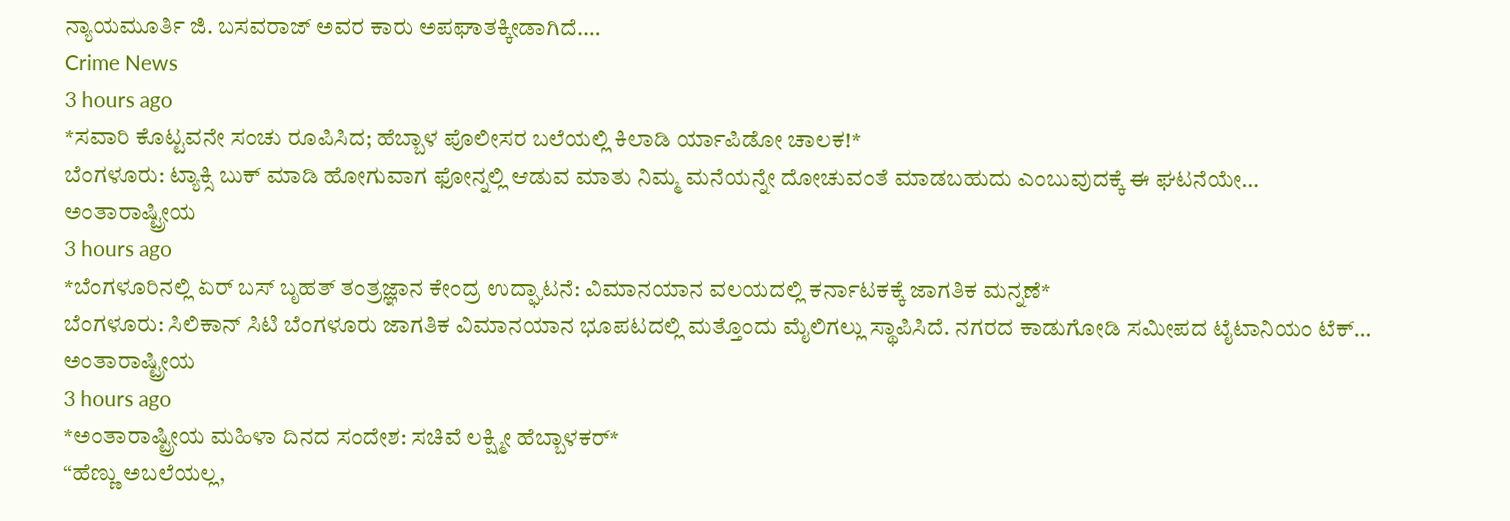ನ್ಯಾಯಮೂರ್ತಿ ಜಿ. ಬಸವರಾಜ್ ಅವರ ಕಾರು ಅಪಘಾತಕ್ಕೀಡಾಗಿದೆ.…
Crime News
3 hours ago
*ಸವಾರಿ ಕೊಟ್ಟವನೇ ಸಂಚು ರೂಪಿಸಿದ; ಹೆಬ್ಬಾಳ ಪೊಲೀಸರ ಬಲೆಯಲ್ಲಿ ಕಿಲಾಡಿ ರ್ಯಾಪಿಡೋ ಚಾಲಕ!*
ಬೆಂಗಳೂರು: ಟ್ಯಾಕ್ಸಿ ಬುಕ್ ಮಾಡಿ ಹೋಗುವಾಗ ಫೋನ್ನಲ್ಲಿ ಆಡುವ ಮಾತು ನಿಮ್ಮ ಮನೆಯನ್ನೇ ದೋಚುವಂತೆ ಮಾಡಬಹುದು ಎಂಬುವುದಕ್ಕೆ ಈ ಘಟನೆಯೇ…
ಅಂತಾರಾಷ್ಟ್ರೀಯ
3 hours ago
*ಬೆಂಗಳೂರಿನಲ್ಲಿ ಏರ್ ಬಸ್ ಬೃಹತ್ ತಂತ್ರಜ್ಞಾನ ಕೇಂದ್ರ ಉದ್ಘಾಟನೆ: ವಿಮಾನಯಾನ ವಲಯದಲ್ಲಿ ಕರ್ನಾಟಕಕ್ಕೆ ಜಾಗತಿಕ ಮನ್ನಣೆ*
ಬೆಂಗಳೂರು: ಸಿಲಿಕಾನ್ ಸಿಟಿ ಬೆಂಗಳೂರು ಜಾಗತಿಕ ವಿಮಾನಯಾನ ಭೂಪಟದಲ್ಲಿ ಮತ್ತೊಂದು ಮೈಲಿಗಲ್ಲು ಸ್ಥಾಪಿಸಿದೆ. ನಗರದ ಕಾಡುಗೋಡಿ ಸಮೀಪದ ಟೈಟಾನಿಯಂ ಟೆಕ್…
ಅಂತಾರಾಷ್ಟ್ರೀಯ
3 hours ago
*ಅಂತಾರಾಷ್ಟ್ರೀಯ ಮಹಿಳಾ ದಿನದ ಸಂದೇಶ: ಸಚಿವೆ ಲಕ್ಷ್ಮೀ ಹೆಬ್ಬಾಳಕರ್*
“ಹೆಣ್ಣು ಅಬಲೆಯಲ್ಲ,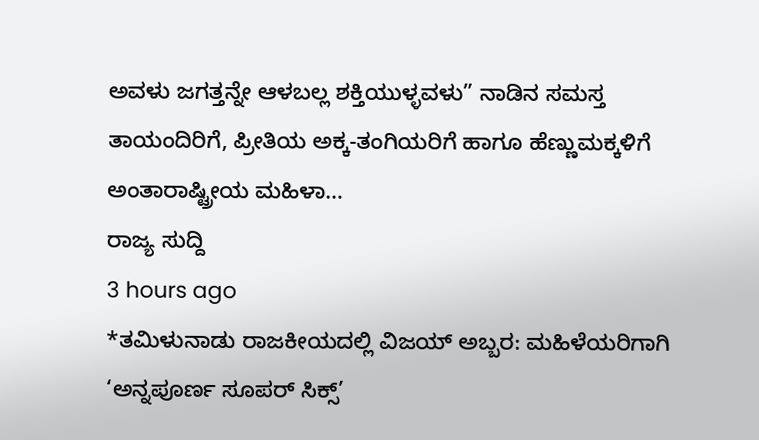ಅವಳು ಜಗತ್ತನ್ನೇ ಆಳಬಲ್ಲ ಶಕ್ತಿಯುಳ್ಳವಳು” ನಾಡಿನ ಸಮಸ್ತ ತಾಯಂದಿರಿಗೆ, ಪ್ರೀತಿಯ ಅಕ್ಕ-ತಂಗಿಯರಿಗೆ ಹಾಗೂ ಹೆಣ್ಣುಮಕ್ಕಳಿಗೆ ಅಂತಾರಾಷ್ಟ್ರೀಯ ಮಹಿಳಾ…
ರಾಜ್ಯ ಸುದ್ದಿ
3 hours ago
*ತಮಿಳುನಾಡು ರಾಜಕೀಯದಲ್ಲಿ ವಿಜಯ್ ಅಬ್ಬರ: ಮಹಿಳೆಯರಿಗಾಗಿ ‘ಅನ್ನಪೂರ್ಣ ಸೂಪರ್ ಸಿಕ್ಸ್’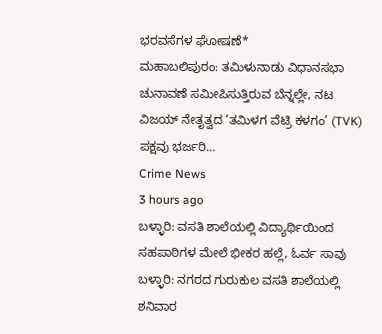ಭರವಸೆಗಳ ಘೋಷಣೆ*
ಮಹಾಬಲಿಪುರಂ: ತಮಿಳುನಾಡು ವಿಧಾನಸಭಾ ಚುನಾವಣೆ ಸಮೀಪಿಸುತ್ತಿರುವ ಬೆನ್ನಲ್ಲೇ, ನಟ ವಿಜಯ್ ನೇತೃತ್ವದ ‘ತಮಿಳಗ ವೆಟ್ರಿ ಕಳಗಂ’ (TVK) ಪಕ್ಷವು ಭರ್ಜರಿ…
Crime News
3 hours ago
ಬಳ್ಳಾರಿ: ವಸತಿ ಶಾಲೆಯಲ್ಲಿ ವಿದ್ಯಾರ್ಥಿಯಿಂದ ಸಹಪಾಠಿಗಳ ಮೇಲೆ ಭೀಕರ ಹಲ್ಲೆ, ಓರ್ವ ಸಾವು
ಬಳ್ಳಾರಿ: ನಗರದ ಗುರುಕುಲ ವಸತಿ ಶಾಲೆಯಲ್ಲಿ ಶನಿವಾರ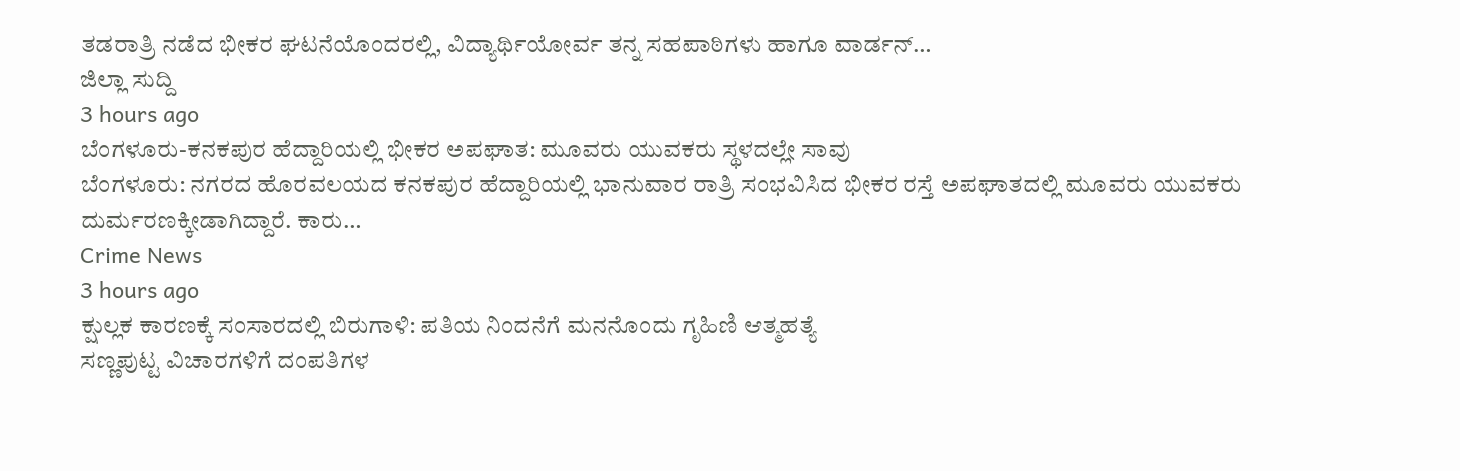ತಡರಾತ್ರಿ ನಡೆದ ಭೀಕರ ಘಟನೆಯೊಂದರಲ್ಲಿ, ವಿದ್ಯಾರ್ಥಿಯೋರ್ವ ತನ್ನ ಸಹಪಾಠಿಗಳು ಹಾಗೂ ವಾರ್ಡನ್…
ಜಿಲ್ಲಾ ಸುದ್ದಿ
3 hours ago
ಬೆಂಗಳೂರು-ಕನಕಪುರ ಹೆದ್ದಾರಿಯಲ್ಲಿ ಭೀಕರ ಅಪಘಾತ: ಮೂವರು ಯುವಕರು ಸ್ಥಳದಲ್ಲೇ ಸಾವು
ಬೆಂಗಳೂರು: ನಗರದ ಹೊರವಲಯದ ಕನಕಪುರ ಹೆದ್ದಾರಿಯಲ್ಲಿ ಭಾನುವಾರ ರಾತ್ರಿ ಸಂಭವಿಸಿದ ಭೀಕರ ರಸ್ತೆ ಅಪಘಾತದಲ್ಲಿ ಮೂವರು ಯುವಕರು ದುರ್ಮರಣಕ್ಕೀಡಾಗಿದ್ದಾರೆ. ಕಾರು…
Crime News
3 hours ago
ಕ್ಷುಲ್ಲಕ ಕಾರಣಕ್ಕೆ ಸಂಸಾರದಲ್ಲಿ ಬಿರುಗಾಳಿ: ಪತಿಯ ನಿಂದನೆಗೆ ಮನನೊಂದು ಗೃಹಿಣಿ ಆತ್ಮಹತ್ಯೆ
ಸಣ್ಣಪುಟ್ಟ ವಿಚಾರಗಳಿಗೆ ದಂಪತಿಗಳ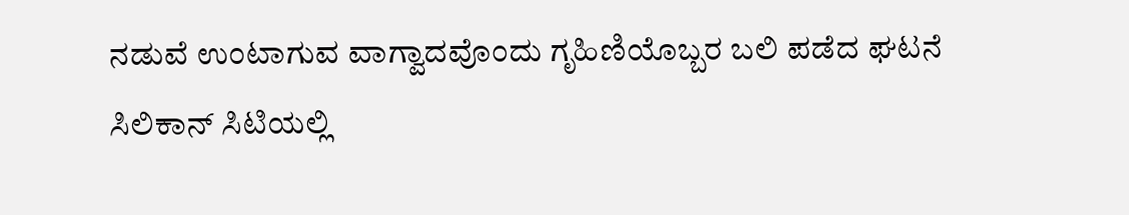ನಡುವೆ ಉಂಟಾಗುವ ವಾಗ್ವಾದವೊಂದು ಗೃಹಿಣಿಯೊಬ್ಬರ ಬಲಿ ಪಡೆದ ಘಟನೆ ಸಿಲಿಕಾನ್ ಸಿಟಿಯಲ್ಲಿ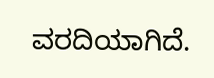ವರದಿಯಾಗಿದೆ.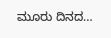ಮೂರು ದಿನದ…